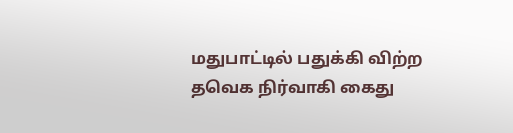மதுபாட்டில் பதுக்கி விற்ற தவெக நிர்வாகி கைது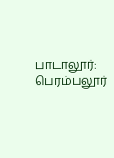பாடாலூர்: பெரம்பலூர்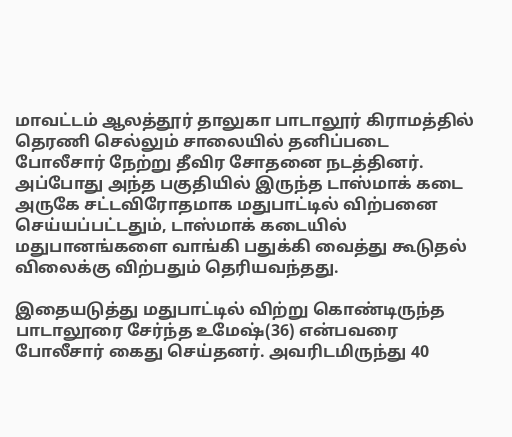மாவட்டம் ஆலத்தூர் தாலுகா பாடாலூர் கிராமத்தில் தெரணி செல்லும் சாலையில் தனிப்படை போலீசார் நேற்று தீவிர சோதனை நடத்தினர். அப்போது அந்த பகுதியில் இருந்த டாஸ்மாக் கடை அருகே சட்டவிரோதமாக மதுபாட்டில் விற்பனை செய்யப்பட்டதும், டாஸ்மாக் கடையில் மதுபானங்களை வாங்கி பதுக்கி வைத்து கூடுதல் விலைக்கு விற்பதும் தெரியவந்தது.

இதையடுத்து மதுபாட்டில் விற்று கொண்டிருந்த பாடாலூரை சேர்ந்த உமேஷ்(36) என்பவரை போலீசார் கைது செய்தனர். அவரிடமிருந்து 40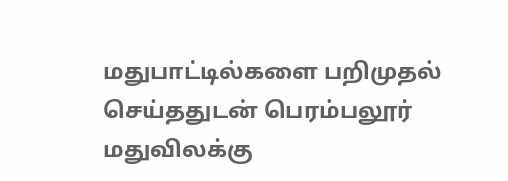மதுபாட்டில்களை பறிமுதல் செய்ததுடன் பெரம்பலூர் மதுவிலக்கு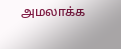அமலாக்க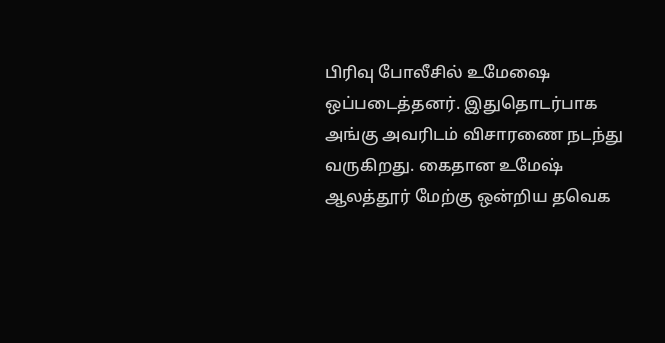பிரிவு போலீசில் உமேஷை ஒப்படைத்தனர். இதுதொடர்பாக அங்கு அவரிடம் விசாரணை நடந்து வருகிறது. கைதான உமேஷ் ஆலத்தூர் மேற்கு ஒன்றிய தவெக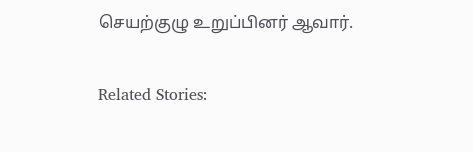செயற்குழு உறுப்பினர் ஆவார்.

Related Stories: